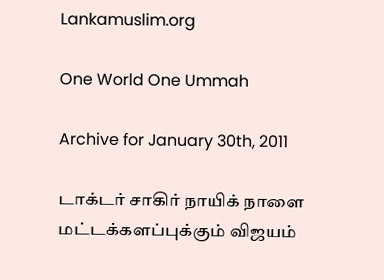Lankamuslim.org

One World One Ummah

Archive for January 30th, 2011

டாக்டர் சாகிர் நாயிக் நாளை மட்டக்களப்புக்கும் விஜயம்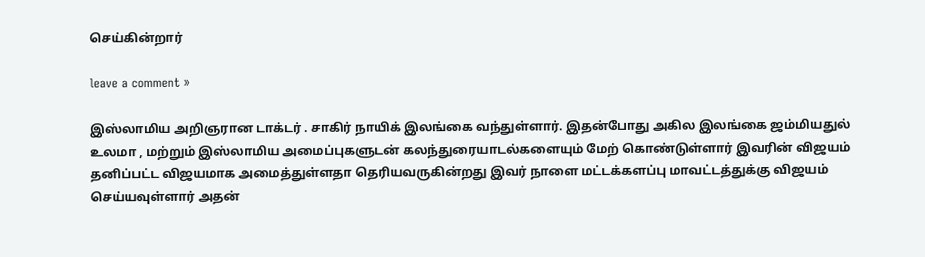செய்கின்றார்

leave a comment »

இஸ்லாமிய அறிஞரான டாக்டர் . சாகிர் நாயிக் இலங்கை வந்துள்ளார். இதன்போது அகில இலங்கை ஜம்மியதுல் உலமா , மற்றும் இஸ்லாமிய அமைப்புகளுடன் கலந்துரையாடல்களையும் மேற் கொண்டுள்ளார் இவரின் விஜயம் தனிப்பட்ட விஜயமாக அமைத்துள்ளதா தெரியவருகின்றது இவர் நாளை மட்டக்களப்பு மாவட்டத்துக்கு விஜயம் செய்யவுள்ளார் அதன்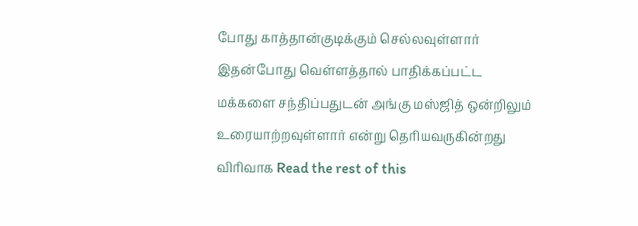போது காத்தான்குடிக்கும் செல்லவுள்ளார் இதன்போது வெள்ளத்தால் பாதிக்கப்பட்ட மக்களை சந்திப்பதுடன் அங்கு மஸ்ஜித் ஒன்றிலும் உரையாற்றவுள்ளார் என்று தெரியவருகின்றது விரிவாக Read the rest of this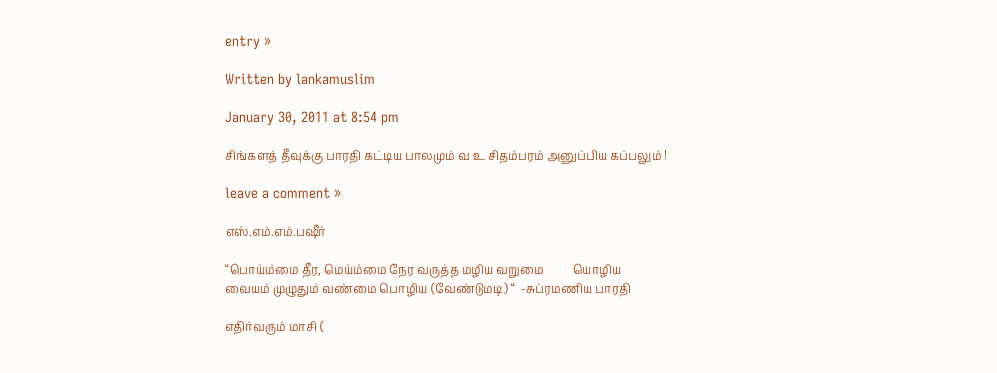entry »

Written by lankamuslim

January 30, 2011 at 8:54 pm

சிங்களத் தீவுக்கு பாரதி கட்டிய பாலமும் வ உ சிதம்பரம் அனுப்பிய கப்பலும் !

leave a comment »

எஸ்.எம்.எம்.பஷீர்

“பொய்ம்மை தீர, மெய்ம்மை நேர வருத்த மழிய வறுமை          யொழிய
வையம் முழுதும் வண்மை பொழிய (வேண்டுமடி) “  -சுப்ரமணிய பாரதி

எதிர்வரும் மாசி (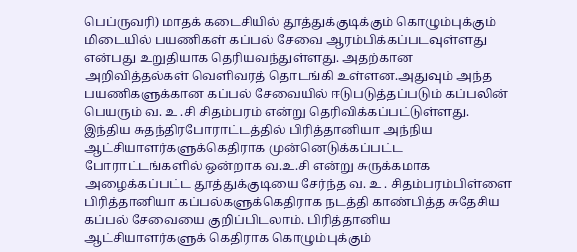பெப்ருவரி) மாதக் கடைசியில் தூத்துக்குடிக்கும் கொழும்புக்கும் மிடையில் பயணிகள் கப்பல் சேவை ஆரம்பிக்கப்படவுள்ளது என்பது உறுதியாக தெரியவந்துள்ளது. அதற்கான அறிவித்தல்கள் வெளிவரத் தொடங்கி உள்ளன.அதுவும் அந்த பயணிகளுக்கான கப்பல் சேவையில் ஈடுபடுத்தப்படும் கப்பலின் பெயரும் வ. உ .சி சிதம்பரம் என்று தெரிவிக்கப்பட்டுள்ளது. இந்திய சுதந்திரபோராட்டத்தில் பிரித்தானியா அந்நிய ஆட்சியாளர்களுக்கெதிராக முன்னெடுக்கப்பட்ட போராட்டங்களில் ஒன்றாக வ.உ.சி என்று சுருக்கமாக அழைக்கப்பட்ட தூத்துக்குடியை சேர்ந்த வ. உ . சிதம்பரம்பிள்ளை பிரித்தானியா கப்பல்களுக்கெதிராக நடத்தி காண்பித்த சுதேசிய கப்பல் சேவையை குறிப்பிடலாம். பிரித்தானிய ஆட்சியாளர்களுக் கெதிராக கொழும்புக்கும்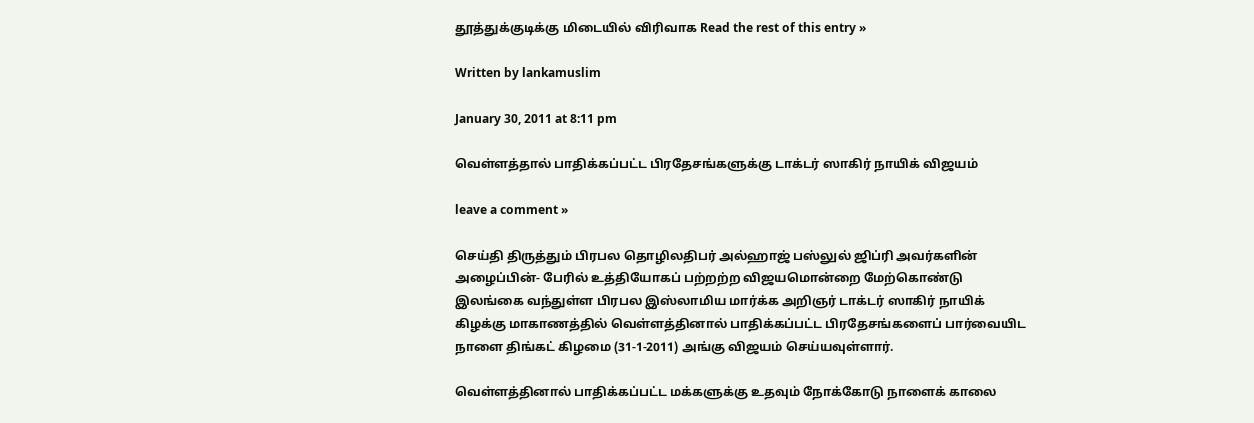தூத்துக்குடிக்கு மிடையில் விரிவாக Read the rest of this entry »

Written by lankamuslim

January 30, 2011 at 8:11 pm

வெள்ளத்தால் பாதிக்கப்பட்ட பிரதேசங்களுக்கு டாக்டர் ஸாகிர் நாயிக் விஜயம்

leave a comment »

செய்தி திருத்தும் பிரபல தொழிலதிபர் அல்ஹாஜ் பஸ்லுல் ஜிப்ரி அவர்களின் அழைப்பின்- பேரில் உத்தியோகப் பற்றற்ற விஜயமொன்றை மேற்கொண்டு இலங்கை வந்துள்ள பிரபல இஸ்லாமிய மார்க்க அறிஞர் டாக்டர் ஸாகிர் நாயிக் கிழக்கு மாகாணத்தில் வெள்ளத்தினால் பாதிக்கப்பட்ட பிரதேசங்களைப் பார்வையிட நாளை திங்கட் கிழமை (31-1-2011) அங்கு விஜயம் செய்யவுள்ளார்.

வெள்ளத்தினால் பாதிக்கப்பட்ட மக்களுக்கு உதவும் நோக்கோடு நாளைக் காலை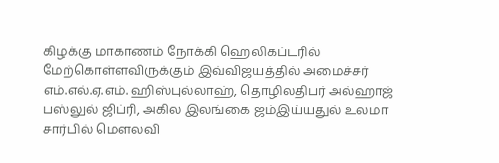கிழக்கு மாகாணம் நோக்கி ஹெலிகப்டரில் மேற்கொள்ளவிருக்கும் இவ்விஜயத்தில் அமைச்சர் எம்.எல்.ஏ.எம். ஹிஸ்புல்லாஹ், தொழிலதிபர் அல்ஹாஜ் பஸ்லுல் ஜிப்ரி, அகில இலங்கை ஜம்இய்யதுல் உலமா சார்பில் மௌலவி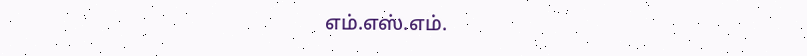எம்.எஸ்.எம்.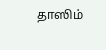தாஸிம்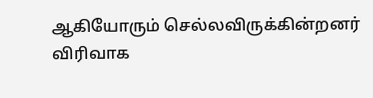ஆகியோரும் செல்லவிருக்கின்றனர் விரிவாக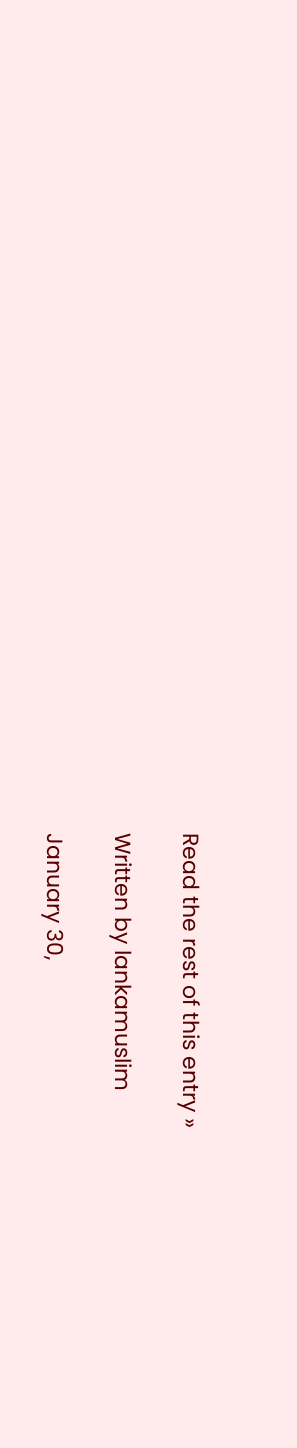Read the rest of this entry »

Written by lankamuslim

January 30,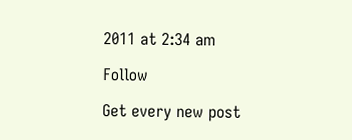2011 at 2:34 am

Follow

Get every new post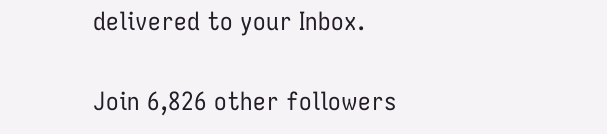delivered to your Inbox.

Join 6,826 other followers